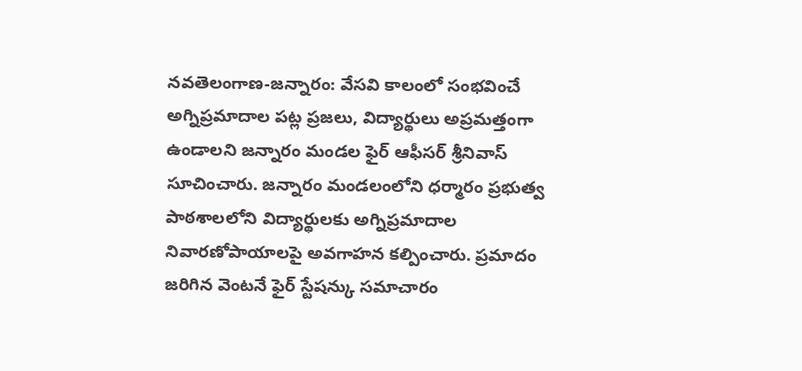నవతెలంగాణ-జన్నారం: వేసవి కాలంలో సంభవించే అగ్నిప్రమాదాల పట్ల ప్రజలు, విద్యార్థులు అప్రమత్తంగా ఉండాలని జన్నారం మండల ఫైర్ ఆఫీసర్ శ్రీనివాస్ సూచించారు. జన్నారం మండలంలోని ధర్మారం ప్రభుత్వ పాఠశాలలోని విద్యార్థులకు అగ్నిప్రమాదాల నివారణోపాయాలపై అవగాహన కల్పించారు. ప్రమాదం జరిగిన వెంటనే ఫైర్ స్టేషన్కు సమాచారం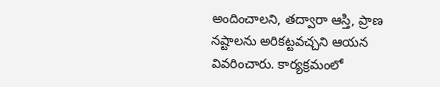అందించాలని, తద్వారా ఆస్తి, ప్రాణ నష్టాలను అరికట్టవచ్చని ఆయన వివరించారు. కార్యక్రమంలో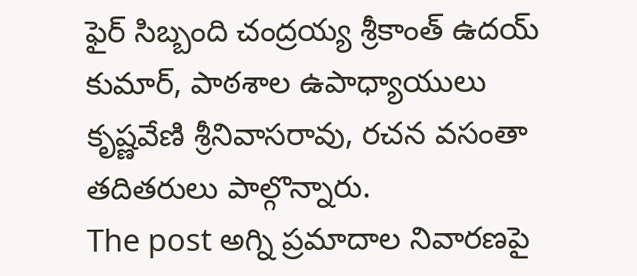ఫైర్ సిబ్బంది చంద్రయ్య శ్రీకాంత్ ఉదయ్ కుమార్, పాఠశాల ఉపాధ్యాయులు కృష్ణవేణి శ్రీనివాసరావు, రచన వసంతా తదితరులు పాల్గొన్నారు.
The post అగ్ని ప్రమాదాల నివారణపై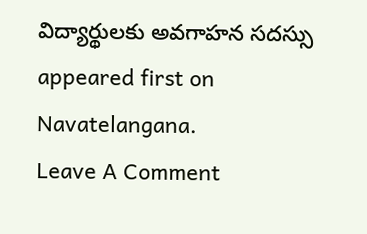విద్యార్థులకు అవగాహన సదస్సు appeared first on Navatelangana.
Leave A Comment